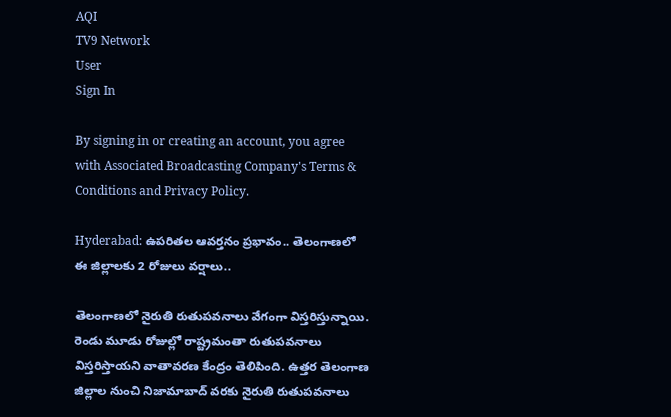AQI
TV9 Network
User
Sign In

By signing in or creating an account, you agree with Associated Broadcasting Company's Terms & Conditions and Privacy Policy.

Hyderabad: ఉపరితల ఆవర్తనం ప్రభావం.. తెలంగాణలో ఈ జిల్లాలకు 2 రోజులు వర్షాలు..

తెలంగాణలో నైరుతి రుతుపవనాలు వేగంగా విస్తరిస్తున్నాయి. రెండు మూడు రోజుల్లో రాష్ట్రమంతా రుతుపవనాలు విస్తరిస్తాయని వాతావరణ కేంద్రం తెలిపింది. ఉత్తర తెలంగాణ జిల్లాల నుంచి నిజామాబాద్ వరకు నైరుతి రుతుపవనాలు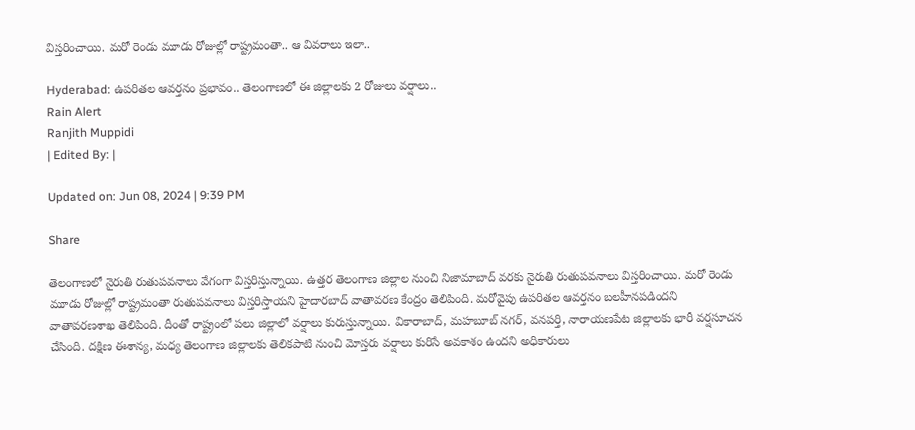విస్తరించాయి. మరో రెండు మూడు రోజుల్లో రాష్ట్రమంతా.. ఆ వివరాలు ఇలా..

Hyderabad: ఉపరితల ఆవర్తనం ప్రభావం.. తెలంగాణలో ఈ జిల్లాలకు 2 రోజులు వర్షాలు..
Rain Alert
Ranjith Muppidi
| Edited By: |

Updated on: Jun 08, 2024 | 9:39 PM

Share

తెలంగాణలో నైరుతి రుతుపవనాలు వేగంగా విస్తరిస్తున్నాయి. ఉత్తర తెలంగాణ జిల్లాల నుంచి నిజామాబాద్ వరకు నైరుతి రుతుపవనాలు విస్తరించాయి. మరో రెండు మూడు రోజుల్లో రాష్ట్రమంతా రుతుపవనాలు విస్తరిస్తాయని హైదారబాద్‌ వాతావరణ కేంద్రం తెలిపింది. మరోవైపు ఉపరితల ఆవర్తనం బలహీనపడిందని వాతావరణశాఖ తెలిపింది. దీంతో రాష్ట్రంలో పలు జిల్లాలో వర్షాలు కురుస్తున్నాయి. వికారాబాద్, మహబూబ్ నగర్, వనపర్తి, నారాయణపేట జిల్లాలకు భారీ వర్షసూచన చేసింది. దక్షిణ ఈశాన్య, మధ్య తెలంగాణ జిల్లాలకు తెలికపాటి నుంచి మోస్తరు వర్షాలు కురిసే అవకాశం ఉందని అధికారులు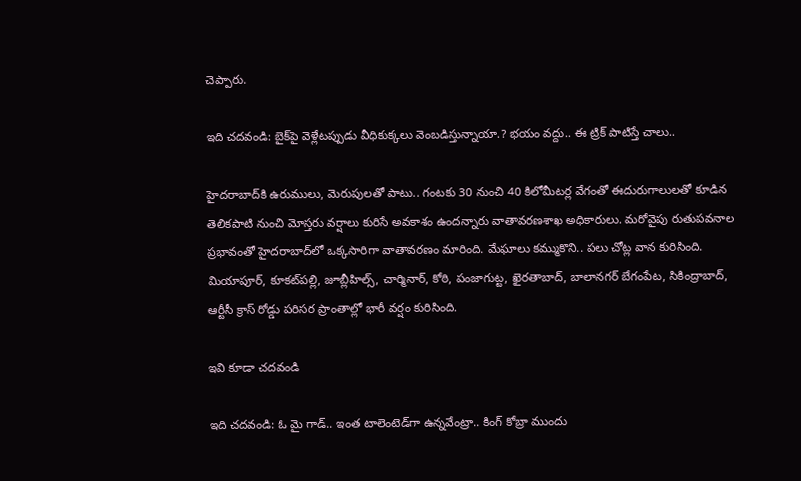చెప్పారు.

ఇది చదవండి: బైక్‌పై వెళ్లేటప్పుడు వీధికుక్కలు వెంబడిస్తున్నాయా.? భయం వద్దు.. ఈ ట్రిక్ పాటిస్తే చాలు..

హైదరాబాద్‌కి ఉరుములు, మెరుపులతో పాటు.. గంటకు 30 నుంచి 40 కిలోమీటర్ల వేగంతో ఈదురుగాలులతో కూడిన తెలికపాటి నుంచి మోస్తరు వర్షాలు కురిసే అవకాశం ఉందన్నారు వాతావరణశాఖ అధికారులు. మరోవైపు రుతుపవనాల ప్రభావంతో హైదరాబాద్‌లో ఒక్కసారిగా వాతావరణం మారింది. మేఘాలు కమ్ముకొని.. పలు చోట్ల వాన కురిసింది. మియాపూర్, కూకట్‌పల్లి, జూబ్లీహిల్స్, చార్మినార్‌, కోఠి, పంజాగుట్ట, ఖైరతాబాద్‌, బాలానగర్ బేగంపేట, సికింద్రాబాద్, ఆర్టీసీ క్రాస్ రోడ్డు పరిసర ప్రాంతాల్లో భారీ వర్షం కురిసింది.

ఇవి కూడా చదవండి

ఇది చదవండి: ఓ మై గాడ్.. ఇంత టాలెంటెడ్‌గా ఉన్నవేంట్రా.. కింగ్ కోబ్రా ముందు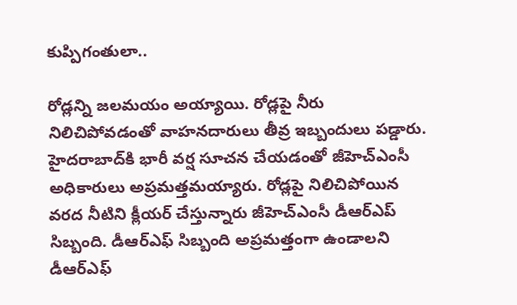కుప్పిగంతులా..

రోడ్లన్ని జలమయం అయ్యాయి. రోడ్లపై నీరు నిలిచిపోవడంతో వాహనదారులు తీవ్ర ఇబ్బందులు పడ్డారు. హైదరాబాద్‌కి భారీ వర్ష సూచన చేయడంతో జీహెచ్ఎంసీ అధికారులు అప్రమత్తమయ్యారు. రోడ్లపై నిలిచిపోయిన వరద నీటిని క్లీయర్ చేస్తున్నారు జీహెచ్ఎంసీ డీఆర్ఎప్ సిబ్బంది. డీఆర్ఎఫ్ సిబ్బంది అప్రమత్తంగా ఉండాలని డీఆర్ఎఫ్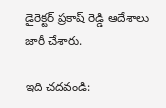డైరెక్టర్ ప్రకాష్ రెడ్డి ఆదేశాలు జారీ చేశారు.

ఇది చదవండి: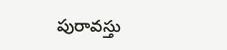పురావస్తు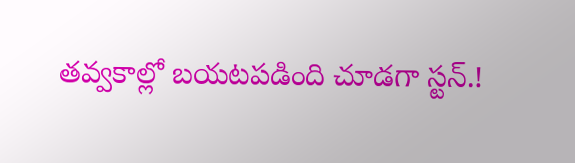తవ్వకాల్లో బయటపడింది చూడగా స్టన్.!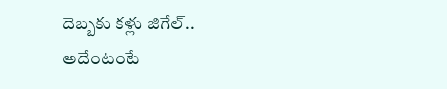దెబ్బకు కళ్లు జిగేల్.. అదేంటంటే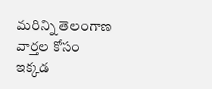మరిన్ని తెలంగాణ వార్తల కోసం ఇక్కడ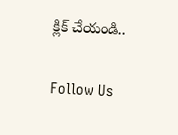క్లిక్ చేయండి..

Follow Us